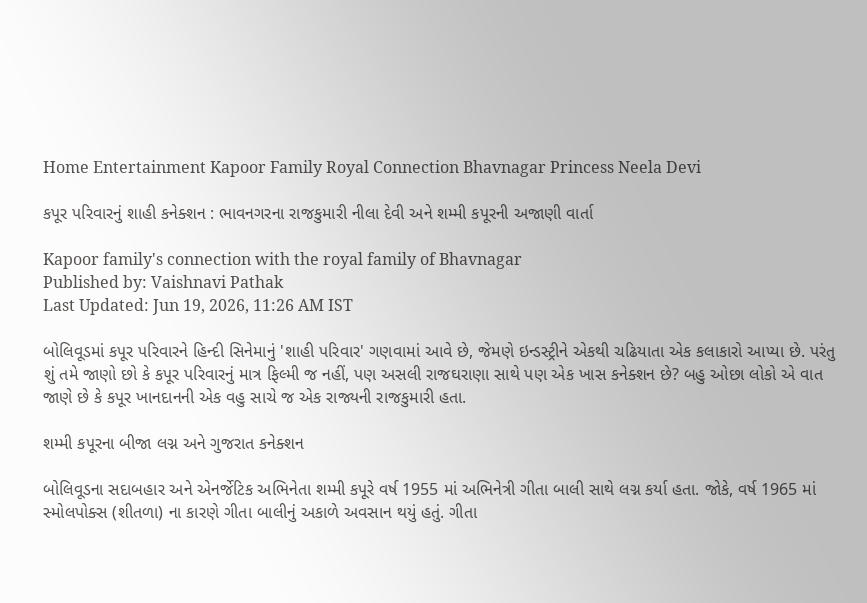Home Entertainment Kapoor Family Royal Connection Bhavnagar Princess Neela Devi

કપૂર પરિવારનું શાહી કનેક્શન : ભાવનગરના રાજકુમારી નીલા દેવી અને શમ્મી કપૂરની અજાણી વાર્તા

Kapoor family's connection with the royal family of Bhavnagar
Published by: Vaishnavi Pathak
Last Updated: Jun 19, 2026, 11:26 AM IST

બોલિવૂડમાં કપૂર પરિવારને હિન્દી સિનેમાનું 'શાહી પરિવાર' ગણવામાં આવે છે, જેમણે ઇન્ડસ્ટ્રીને એકથી ચઢિયાતા એક કલાકારો આપ્યા છે. પરંતુ શું તમે જાણો છો કે કપૂર પરિવારનું માત્ર ફિલ્મી જ નહીં, પણ અસલી રાજઘરાણા સાથે પણ એક ખાસ કનેક્શન છે? બહુ ઓછા લોકો એ વાત જાણે છે કે કપૂર ખાનદાનની એક વહુ સાચે જ એક રાજ્યની રાજકુમારી હતા.

શમ્મી કપૂરના બીજા લગ્ન અને ગુજરાત કનેક્શન

બોલિવૂડના સદાબહાર અને એનર્જેટિક અભિનેતા શમ્મી કપૂરે વર્ષ 1955 માં અભિનેત્રી ગીતા બાલી સાથે લગ્ન કર્યા હતા. જોકે, વર્ષ 1965 માં સ્મોલપોક્સ (શીતળા) ના કારણે ગીતા બાલીનું અકાળે અવસાન થયું હતું. ગીતા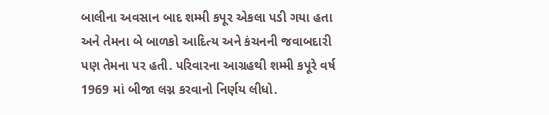બાલીના અવસાન બાદ શમ્મી કપૂર એકલા પડી ગયા હતા અને તેમના બે બાળકો આદિત્ય અને કંચનની જવાબદારી પણ તેમના પર હતી. પરિવારના આગ્રહથી શમ્મી કપૂરે વર્ષ 1969 માં બીજા લગ્ન કરવાનો નિર્ણય લીધો.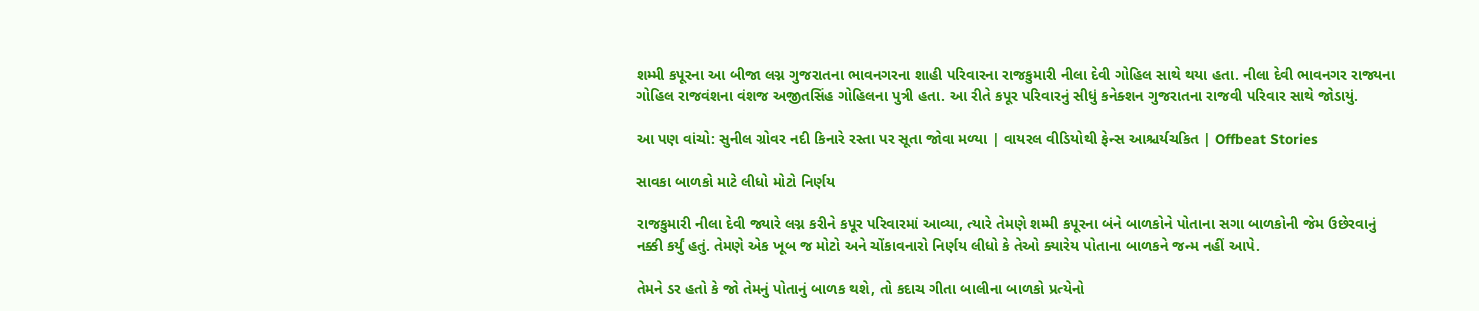શમ્મી કપૂરના આ બીજા લગ્ન ગુજરાતના ભાવનગરના શાહી પરિવારના રાજકુમારી નીલા દેવી ગોહિલ સાથે થયા હતા. નીલા દેવી ભાવનગર રાજ્યના ગોહિલ રાજવંશના વંશજ અજીતસિંહ ગોહિલના પુત્રી હતા. આ રીતે કપૂર પરિવારનું સીધું કનેક્શન ગુજરાતના રાજવી પરિવાર સાથે જોડાયું.

આ પણ વાંચો: સુનીલ ગ્રોવર નદી કિનારે રસ્તા પર સૂતા જોવા મળ્યા | વાયરલ વીડિયોથી ફેન્સ આશ્ચર્યચકિત | Offbeat Stories

સાવકા બાળકો માટે લીધો મોટો નિર્ણય

રાજકુમારી નીલા દેવી જ્યારે લગ્ન કરીને કપૂર પરિવારમાં આવ્યા, ત્યારે તેમણે શમ્મી કપૂરના બંને બાળકોને પોતાના સગા બાળકોની જેમ ઉછેરવાનું નક્કી કર્યું હતું. તેમણે એક ખૂબ જ મોટો અને ચોંકાવનારો નિર્ણય લીધો કે તેઓ ક્યારેય પોતાના બાળકને જન્મ નહીં આપે.

તેમને ડર હતો કે જો તેમનું પોતાનું બાળક થશે, તો કદાચ ગીતા બાલીના બાળકો પ્રત્યેનો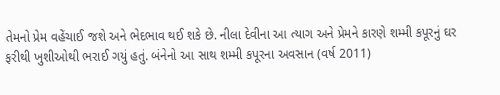તેમનો પ્રેમ વહેંચાઈ જશે અને ભેદભાવ થઈ શકે છે. નીલા દેવીના આ ત્યાગ અને પ્રેમને કારણે શમ્મી કપૂરનું ઘર ફરીથી ખુશીઓથી ભરાઈ ગયું હતું. બંનેનો આ સાથ શમ્મી કપૂરના અવસાન (વર્ષ 2011)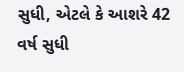સુધી, એટલે કે આશરે 42 વર્ષ સુધી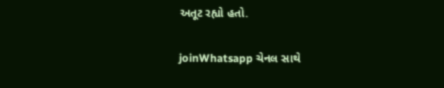અતૂટ રહ્યો હતો.

joinWhatsapp ચેનલ સાથે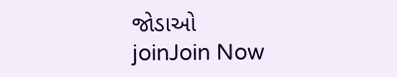જોડાઓ
joinJoin Now